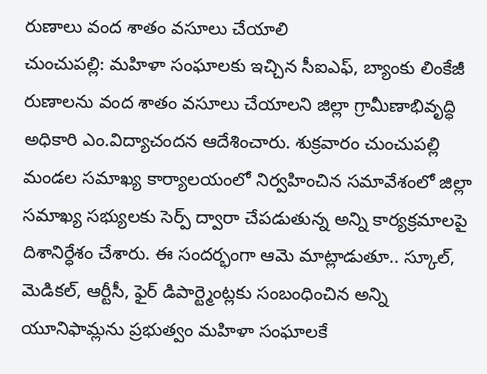రుణాలు వంద శాతం వసూలు చేయాలి
చుంచుపల్లి: మహిళా సంఘాలకు ఇచ్చిన సీఐఎఫ్, బ్యాంకు లింకేజీ రుణాలను వంద శాతం వసూలు చేయాలని జిల్లా గ్రామీణాభివృద్ధి అధికారి ఎం.విద్యాచందన ఆదేశించారు. శుక్రవారం చుంచుపల్లి మండల సమాఖ్య కార్యాలయంలో నిర్వహించిన సమావేశంలో జిల్లా సమాఖ్య సభ్యులకు సెర్ప్ ద్వారా చేపడుతున్న అన్ని కార్యక్రమాలపై దిశానిర్ధేశం చేశారు. ఈ సందర్భంగా ఆమె మాట్లాడుతూ.. స్కూల్, మెడికల్, ఆర్టీసీ, ఫైర్ డిపార్ట్మెంట్లకు సంబంధించిన అన్ని యూనిఫామ్లను ప్రభుత్వం మహిళా సంఘాలకే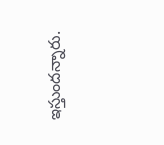ఇస్తుందన్నారు.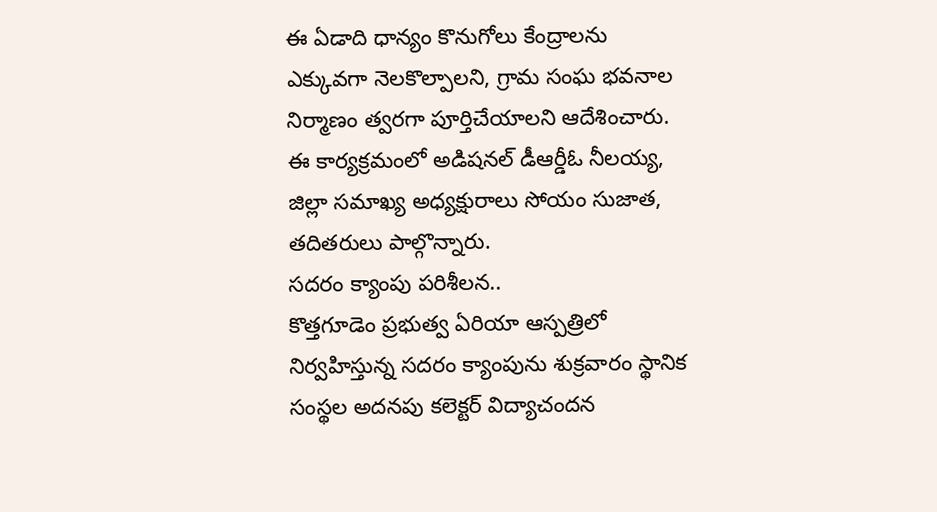ఈ ఏడాది ధాన్యం కొనుగోలు కేంద్రాలను ఎక్కువగా నెలకొల్పాలని, గ్రామ సంఘ భవనాల నిర్మాణం త్వరగా పూర్తిచేయాలని ఆదేశించారు. ఈ కార్యక్రమంలో అడిషనల్ డీఆర్డీఓ నీలయ్య, జిల్లా సమాఖ్య అధ్యక్షురాలు సోయం సుజాత, తదితరులు పాల్గొన్నారు.
సదరం క్యాంపు పరిశీలన..
కొత్తగూడెం ప్రభుత్వ ఏరియా ఆస్పత్రిలో నిర్వహిస్తున్న సదరం క్యాంపును శుక్రవారం స్థానిక సంస్థల అదనపు కలెక్టర్ విద్యాచందన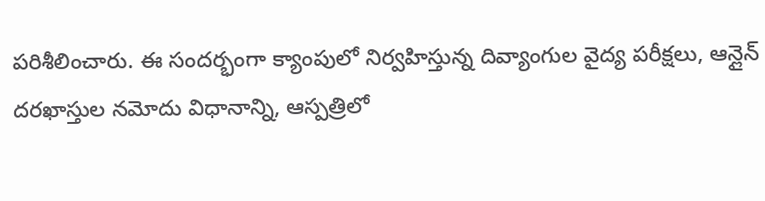పరిశీలించారు. ఈ సందర్భంగా క్యాంపులో నిర్వహిస్తున్న దివ్యాంగుల వైద్య పరీక్షలు, ఆన్లైన్ దరఖాస్తుల నమోదు విధానాన్ని, ఆస్పత్రిలో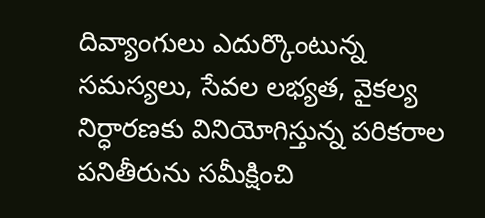దివ్యాంగులు ఎదుర్కొంటున్న సమస్యలు, సేవల లభ్యత, వైకల్య నిర్ధారణకు వినియోగిస్తున్న పరికరాల పనితీరును సమీక్షించి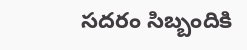సదరం సిబ్బందికి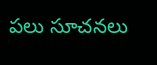పలు సూచనలు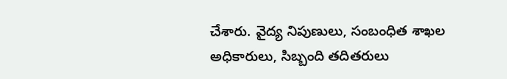చేశారు. వైద్య నిపుణులు, సంబంధిత శాఖల అధికారులు, సిబ్బంది తదితరులు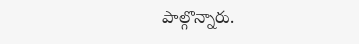పాల్గొన్నారు.